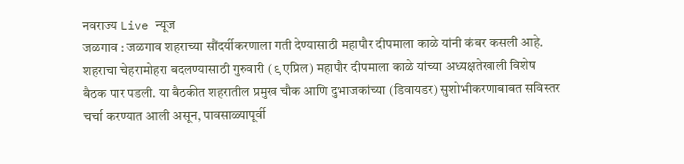नवराज्य Live न्यूज
जळगाव : जळगाव शहराच्या सौंदर्यीकरणाला गती देण्यासाठी महापौर दीपमाला काळे यांनी कंबर कसली आहे. शहराचा चेहरामोहरा बदलण्यासाठी गुरुवारी (९ एप्रिल) महापौर दीपमाला काळे यांच्या अध्यक्षतेखाली विशेष बैठक पार पडली. या बैठकीत शहरातील प्रमुख चौक आणि दुभाजकांच्या (डिवायडर) सुशोभीकरणाबाबत सविस्तर चर्चा करण्यात आली असून, पावसाळ्यापूर्वी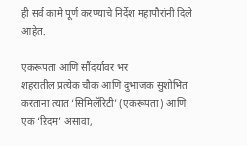ही सर्व कामे पूर्ण करण्याचे निर्देश महापौरांनी दिले आहेत.

एकरूपता आणि सौंदर्यावर भर
शहरातील प्रत्येक चौक आणि दुभाजक सुशोभित करताना त्यात ‘सिमिलॅरिटी’ (एकरूपता) आणि एक ‘ऱिदम’ असावा,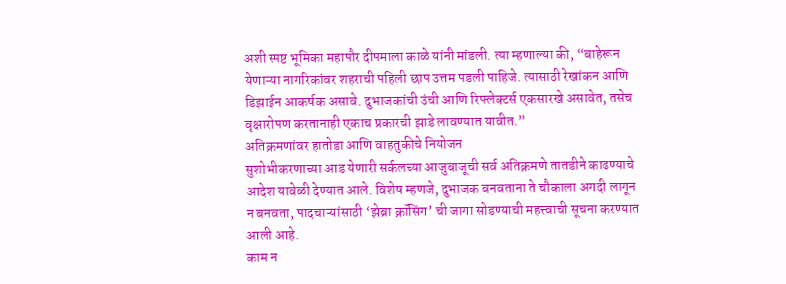अशी स्पष्ट भूमिका महापौर दीपमाला काळे यांनी मांडली. त्या म्हणाल्या की, “बाहेरून येणाऱ्या नागरिकांवर शहराची पहिली छाप उत्तम पडली पाहिजे. त्यासाठी रेखांकन आणि डिझाईन आकर्षक असावे. दुभाजकांची उंची आणि रिफ्लेक्टर्स एकसारखे असावेत, तसेच वृक्षारोपण करतानाही एकाच प्रकारची झाडे लावण्यात यावीत.”
अतिक्रमणांवर हातोडा आणि वाहतुकीचे नियोजन
सुशोभीकरणाच्या आड येणारी सर्कलच्या आजुबाजूची सर्व अतिक्रमणे तातडीने काढण्याचे आदेश यावेळी देण्यात आले. विशेष म्हणजे, दुभाजक बनवताना ते चौकाला अगदी लागून न बनवता, पादचाऱ्यांसाठी ‘झेब्रा क्रॉसिंग’ ची जागा सोडण्याची महत्त्वाची सूचना करण्यात आली आहे.
काम न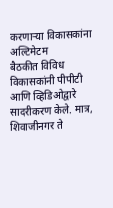करणाऱ्या विकासकांना अल्टिमेटम
बैठकीत विविध विकासकांनी पीपीटी आणि व्हिडिओद्वारे सादरीकरण केले. मात्र, शिवाजीनगर ते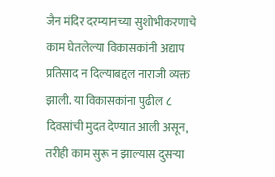जैन मंदिर दरम्यानच्या सुशोभीकरणाचे काम घेतलेल्या विकासकांनी अद्याप प्रतिसाद न दिल्याबद्दल नाराजी व्यक्त झाली. या विकासकांना पुढील ८ दिवसांची मुदत देण्यात आली असून, तरीही काम सुरू न झाल्यास दुसऱ्या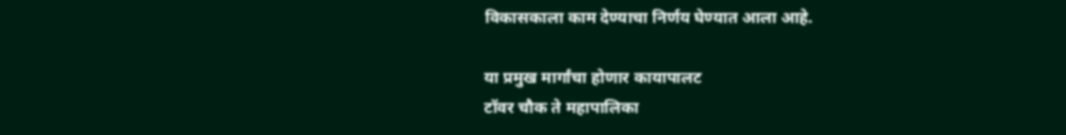विकासकाला काम देण्याचा निर्णय घेण्यात आला आहे.

या प्रमुख मार्गांचा होणार कायापालट
टॉवर चौक ते महापालिका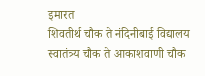इमारत
शिवतीर्थ चौक ते नंदिनीबाई विद्यालय
स्वातंत्र्य चौक ते आकाशवाणी चौक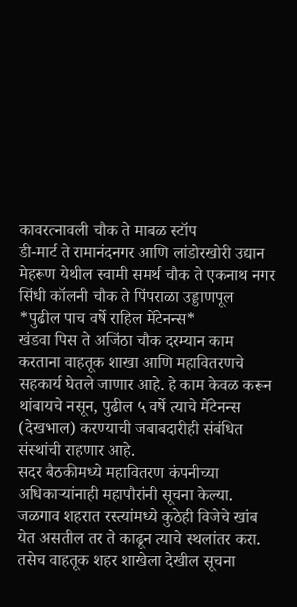कावरत्नावली चौक ते माबळ स्टॉप
डी-मार्ट ते रामानंदनगर आणि लांडोरखोरी उद्यान
मेहरूण येथील स्वामी समर्थ चौक ते एकनाथ नगर
सिंधी कॉलनी चौक ते पिंपराळा उड्डाणपूल
*पुढील पाच वर्षे राहिल मेंटेनन्स*
खंडवा पिस ते अजिंठा चौक दरम्यान काम करताना वाहतूक शाखा आणि महावितरणचे सहकार्य घेतले जाणार आहे. हे काम केवळ करून थांबायचे नसून, पुढील ५ वर्षे त्याचे मेंटेनन्स (देखभाल) करण्याची जबाबदारीही संबंधित संस्थांची राहणार आहे.
सदर बैठकीमध्ये महावितरण कंपनीच्या अधिकाऱ्यांनाही महापौरांनी सूचना केल्या. जळगाव शहरात रस्त्यांमध्ये कुठेही विजेचे खांब येत असतील तर ते काढून त्याचे स्थलांतर करा. तसेच वाहतूक शहर शाखेला देखील सूचना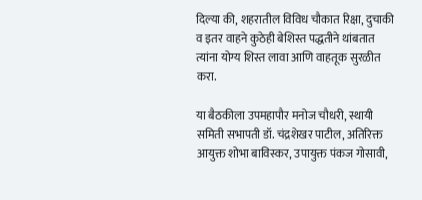दिल्या की, शहरातील विविध चौकात रिक्षा, दुचाकी व इतर वाहने कुठेही बेशिस्त पद्धतीने थांबतात त्यांना योग्य शिस्त लावा आणि वाहतूक सुरळीत करा.

या बैठकीला उपमहापौर मनोज चौधरी, स्थायी समिती सभापती डॉ. चंद्रशेखर पाटील, अतिरिक्त आयुक्त शोभा बाविस्कर, उपायुक्त पंकज गोसावी,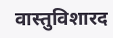वास्तुविशारद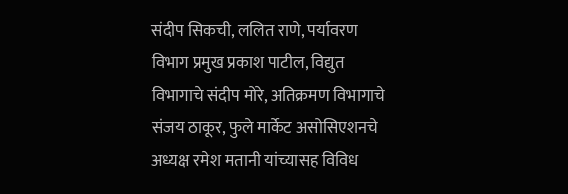संदीप सिकची, ललित राणे, पर्यावरण विभाग प्रमुख प्रकाश पाटील, विद्युत विभागाचे संदीप मोरे, अतिक्रमण विभागाचे संजय ठाकूर, फुले मार्केट असोसिएशनचे अध्यक्ष रमेश मतानी यांच्यासह विविध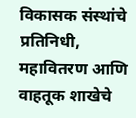विकासक संस्थांचे प्रतिनिधी, महावितरण आणि वाहतूक शाखेचे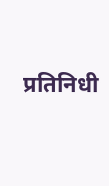प्रतिनिधी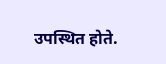उपस्थित होते.